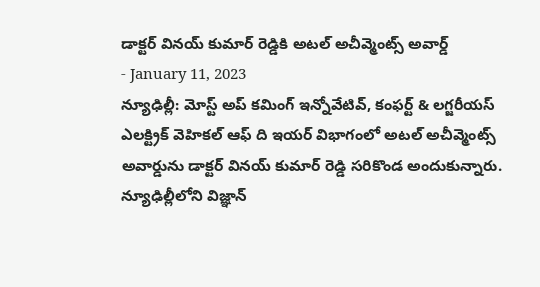డాక్టర్ వినయ్ కుమార్ రెడ్డికి అటల్ అచీవ్మెంట్స్ అవార్డ్
- January 11, 2023
న్యూఢిల్లీ: మోస్ట్ అప్ కమింగ్ ఇన్నోవేటివ్, కంఫర్ట్ & లగ్జరీయస్ ఎలక్ట్రిక్ వెహికల్ ఆఫ్ ది ఇయర్ విభాగంలో అటల్ అచీవ్మెంట్స్ అవార్డును డాక్టర్ వినయ్ కుమార్ రెడ్డి సరికొండ అందుకున్నారు. న్యూఢిల్లీలోని విజ్ఞాన్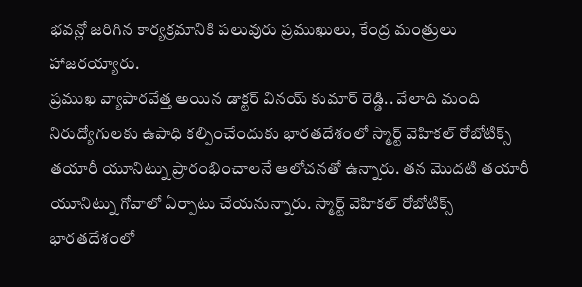భవన్లో జరిగిన కార్యక్రమానికి పలువురు ప్రముఖులు, కేంద్ర మంత్రులు హాజరయ్యారు.
ప్రముఖ వ్యాపారవేత్త అయిన డాక్టర్ వినయ్ కుమార్ రెడ్డి.. వేలాది మంది నిరుద్యోగులకు ఉపాధి కల్పించేందుకు భారతదేశంలో స్మార్ట్ వెహికల్ రోబోటిక్స్ తయారీ యూనిట్ను ప్రారంభించాలనే ఆలోచనతో ఉన్నారు. తన మొదటి తయారీ యూనిట్ను గోవాలో ఏర్పాటు చేయనున్నారు. స్మార్ట్ వెహికల్ రోబోటిక్స్ భారతదేశంలో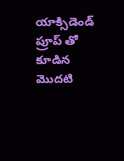యాక్సిడెండ్ ప్రూప్ తో కూడిన మొదటి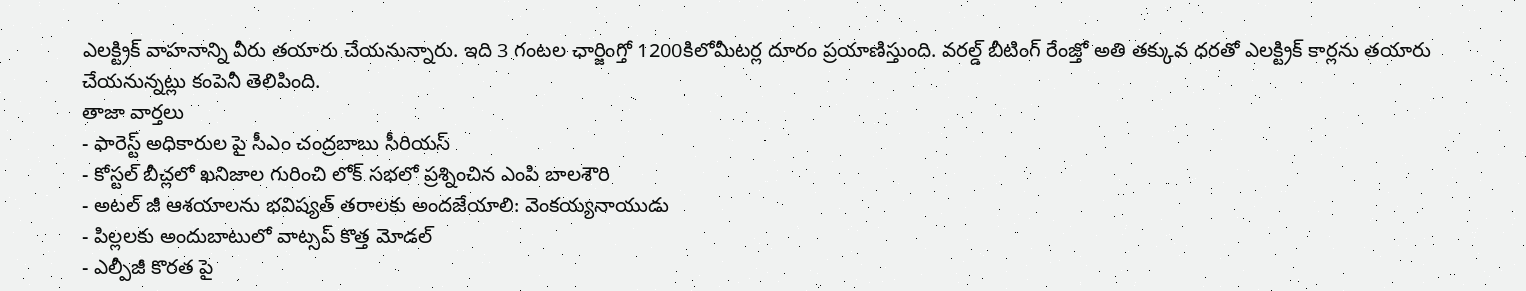ఎలక్ట్రిక్ వాహనాన్ని వీరు తయారు చేయనున్నారు. ఇది 3 గంటల ఛార్జింగ్తో 1200కిలోమీటర్ల దూరం ప్రయాణిస్తుంది. వరల్డ్ బీటింగ్ రేంజ్తో అతి తక్కువ ధరతో ఎలక్ట్రిక్ కార్లను తయారు చేయనున్నట్లు కంపెనీ తెలిపింది.
తాజా వార్తలు
- ఫారెస్ట్ అధికారుల పై సీఎం చంద్రబాబు సీరియస్
- కోస్టల్ బీచ్లలో ఖనిజాల గురించి లోక్ సభలో ప్రశ్నించిన ఎంపి బాలశౌరి
- అటల్ జీ ఆశయాలను భవిష్యత్ తరాలకు అందజేయాలి: వెంకయ్యనాయుడు
- పిల్లలకు అందుబాటులో వాట్సప్ కొత్త మోడల్
- ఎల్పీజీ కొరత పై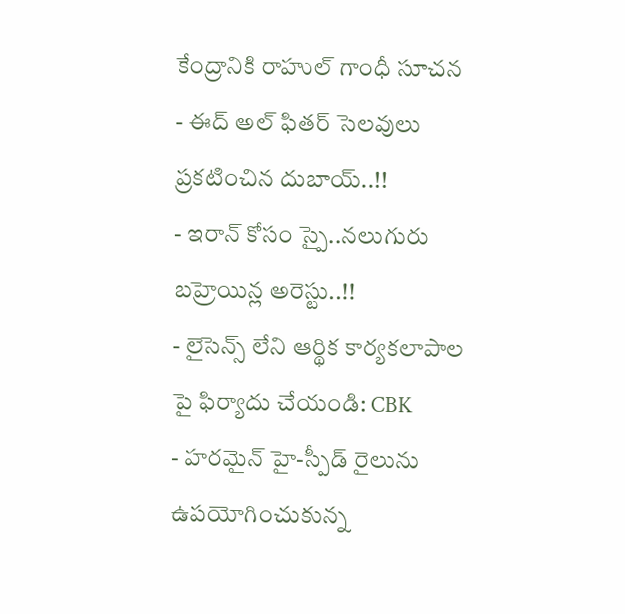కేంద్రానికి రాహుల్ గాంధీ సూచన
- ఈద్ అల్ ఫితర్ సెలవులు ప్రకటించిన దుబాయ్..!!
- ఇరాన్ కోసం స్పై..నలుగురు బహ్రెయిన్ల అరెస్టు..!!
- లైసెన్స్ లేని ఆర్థిక కార్యకలాపాల పై ఫిర్యాదు చేయండి: CBK
- హరమైన్ హై-స్పీడ్ రైలును ఉపయోగించుకున్న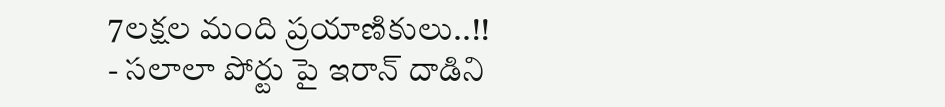7లక్షల మంది ప్రయాణికులు..!!
- సలాలా పోర్టు పై ఇరాన్ దాడిని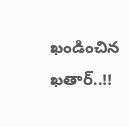ఖండించిన ఖతార్..!!